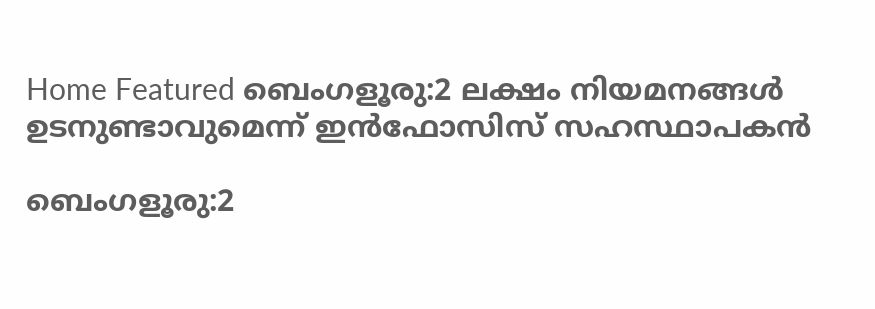Home Featured ബെംഗളൂരു:2 ലക്ഷം നിയമനങ്ങൾ ഉടനുണ്ടാവുമെന്ന് ഇൻഫോസിസ് സഹസ്ഥാപകൻ

ബെംഗളൂരു:2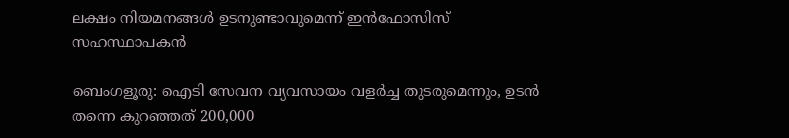ലക്ഷം നിയമനങ്ങൾ ഉടനുണ്ടാവുമെന്ന് ഇൻഫോസിസ് സഹസ്ഥാപകൻ

ബെംഗളൂരു: ഐടി സേവന വ്യവസായം വളർച്ച തുടരുമെന്നും, ഉടൻ തന്നെ കുറഞ്ഞത് 200,000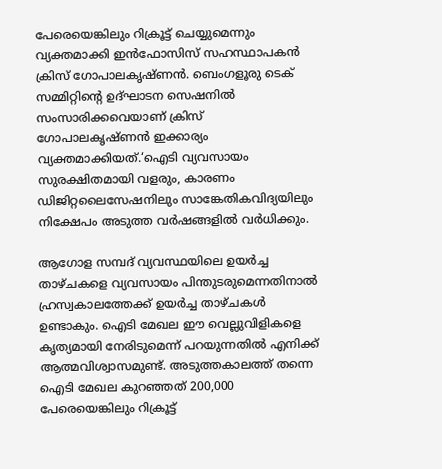പേരെയെങ്കിലും റിക്രൂട്ട് ചെയ്യുമെന്നും വ്യക്തമാക്കി ഇൻഫോസിസ് സഹസ്ഥാപകൻ ക്രിസ് ഗോപാലകൃഷ്‌ണൻ. ബെംഗളൂരു ടെക് സമ്മിറ്റിന്റെ ഉദ്ഘാടന സെഷനിൽ സംസാരിക്കവെയാണ് ക്രിസ് ഗോപാലകൃഷ്‌ണൻ ഇക്കാര്യം വ്യക്തമാക്കിയത്.‘ഐടി വ്യവസായം സുരക്ഷിതമായി വളരും, കാരണം ഡിജിറ്റലൈസേഷനിലും സാങ്കേതികവിദ്യയിലും നിക്ഷേപം അടുത്ത വർഷങ്ങളിൽ വർധിക്കും.

ആഗോള സമ്പദ്‌ വ്യവസ്ഥയിലെ ഉയർച്ച താഴ്‌ചകളെ വ്യവസായം പിന്തുടരുമെന്നതിനാൽ ഹ്രസ്വകാലത്തേക്ക് ഉയർച്ച താഴ്‌ചകൾ ഉണ്ടാകും. ഐടി മേഖല ഈ വെല്ലുവിളികളെ കൃത്യമായി നേരിടുമെന്ന് പറയുന്നതിൽ എനിക്ക് ആത്മവിശ്വാസമുണ്ട്. അടുത്തകാലത്ത് തന്നെ ഐടി മേഖല കുറഞ്ഞത് 200,000 പേരെയെങ്കിലും റിക്രൂട്ട്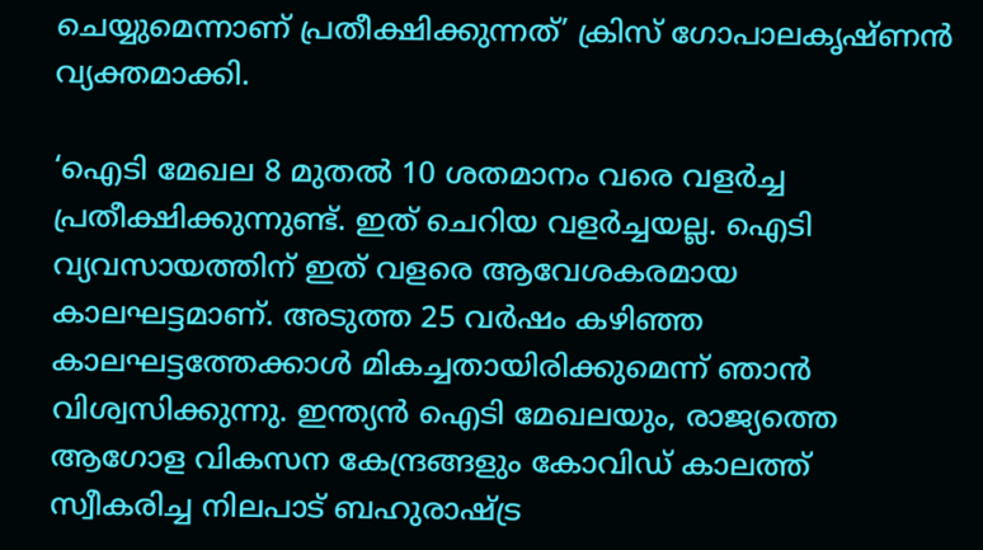ചെയ്യുമെന്നാണ് പ്രതീക്ഷിക്കുന്നത്’ ക്രിസ് ഗോപാലകൃഷ്‌ണൻ വ്യക്തമാക്കി.

‘ഐടി മേഖല 8 മുതൽ 10 ശതമാനം വരെ വളർച്ച പ്രതീക്ഷിക്കുന്നുണ്ട്. ഇത് ചെറിയ വളർച്ചയല്ല. ഐടി വ്യവസായത്തിന് ഇത് വളരെ ആവേശകരമായ കാലഘട്ടമാണ്. അടുത്ത 25 വർഷം കഴിഞ്ഞ കാലഘട്ടത്തേക്കാൾ മികച്ചതായിരിക്കുമെന്ന് ഞാൻ വിശ്വസിക്കുന്നു. ഇന്ത്യൻ ഐടി മേഖലയും, രാജ്യത്തെ ആഗോള വികസന കേന്ദ്രങ്ങളും കോവിഡ് കാലത്ത് സ്വീകരിച്ച നിലപാട് ബഹുരാഷ്‌ട്ര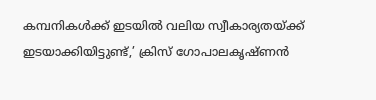കമ്പനികൾക്ക് ഇടയിൽ വലിയ സ്വീകാര്യതയ്ക്ക് ഇടയാക്കിയിട്ടുണ്ട്,’ ക്രിസ് ഗോപാലകൃഷ്‌ണൻ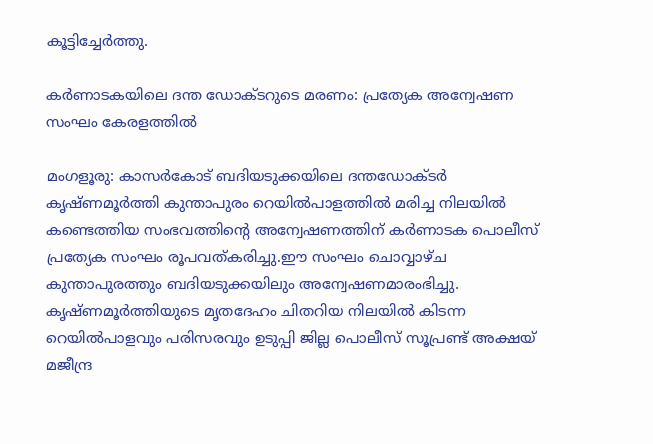കൂട്ടിച്ചേർത്തു.

കര്‍ണാടകയിലെ ദന്ത ഡോക്ടറുടെ മരണം: പ്രത്യേക അന്വേഷണ സംഘം കേരളത്തില്‍

മംഗളൂരു: കാസര്‍കോട് ബദിയടുക്കയിലെ ദന്തഡോക്ടര്‍ കൃഷ്ണമൂര്‍ത്തി കുന്താപുരം റെയില്‍പാളത്തില്‍ മരിച്ച നിലയില്‍ കണ്ടെത്തിയ സംഭവത്തിന്റെ അന്വേഷണത്തിന് കര്‍ണാടക പൊലീസ് പ്രത്യേക സംഘം രൂപവത്കരിച്ചു.ഈ സംഘം ചൊവ്വാഴ്ച കുന്താപുരത്തും ബദിയടുക്കയിലും അന്വേഷണമാരംഭിച്ചു. കൃഷ്ണമൂര്‍ത്തിയുടെ മൃതദേഹം ചിതറിയ നിലയില്‍ കിടന്ന റെയില്‍പാളവും പരിസരവും ഉടുപ്പി ജില്ല പൊലീസ് സൂപ്രണ്ട് അക്ഷയ് മജീന്ദ്ര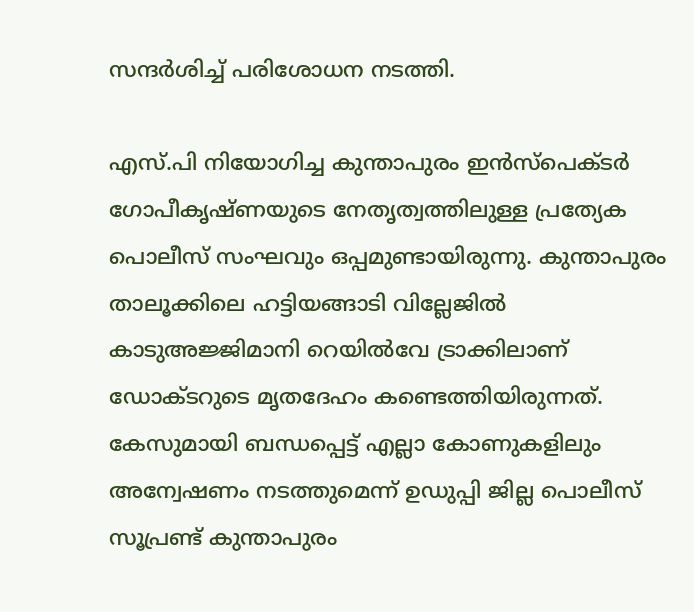സന്ദര്‍ശിച്ച്‌ പരിശോധന നടത്തി.

എസ്.പി നിയോഗിച്ച കുന്താപുരം ഇന്‍സ്പെക്ടര്‍ ഗോപീകൃഷ്ണയുടെ നേതൃത്വത്തിലുള്ള പ്രത്യേക പൊലീസ് സംഘവും ഒപ്പമുണ്ടായിരുന്നു. കുന്താപുരം താലൂക്കിലെ ഹട്ടിയങ്ങാടി വില്ലേജില്‍ കാടുഅജ്ജിമാനി റെയില്‍വേ ട്രാക്കിലാണ് ഡോക്ടറുടെ മൃതദേഹം കണ്ടെത്തിയിരുന്നത്. കേസുമായി ബന്ധപ്പെട്ട് എല്ലാ കോണുകളിലും അന്വേഷണം നടത്തുമെന്ന് ഉഡുപ്പി ജില്ല പൊലീസ് സൂപ്രണ്ട് കുന്താപുരം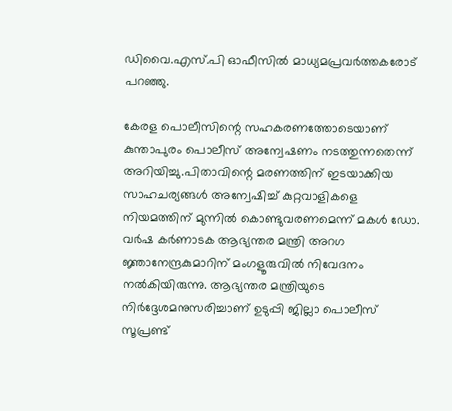ഡിവൈ.എസ്.പി ഓഫീസില്‍ മാധ്യമപ്രവര്‍ത്തകരോട് പറഞ്ഞു.

കേരള പൊലീസിന്റെ സഹകരണത്തോടെയാണ് കുന്താപുരം പൊലീസ് അന്വേഷണം നടത്തുന്നതെന്ന് അറിയിച്ചു.പിതാവിന്റെ മരണത്തിന് ഇടയാക്കിയ സാഹചര്യങ്ങള്‍ അന്വേഷിച്ച്‌ കുറ്റവാളികളെ നിയമത്തിന് മുന്നില്‍ കൊണ്ടുവരണമെന്ന് മകള്‍ ഡോ. വര്‍ഷ കര്‍ണാടക ആഭ്യന്തര മന്ത്രി അറഗ ജ്ഞാനേന്ദ്രകുമാറിന് മംഗളൂരുവില്‍ നിവേദനം നല്‍കിയിരുന്നു. ആഭ്യന്തര മന്ത്രിയുടെ നിര്‍ദ്ദേശമനുസരിച്ചാണ് ഉടുപ്പി ജില്ലാ പൊലീസ് സൂപ്രണ്ട്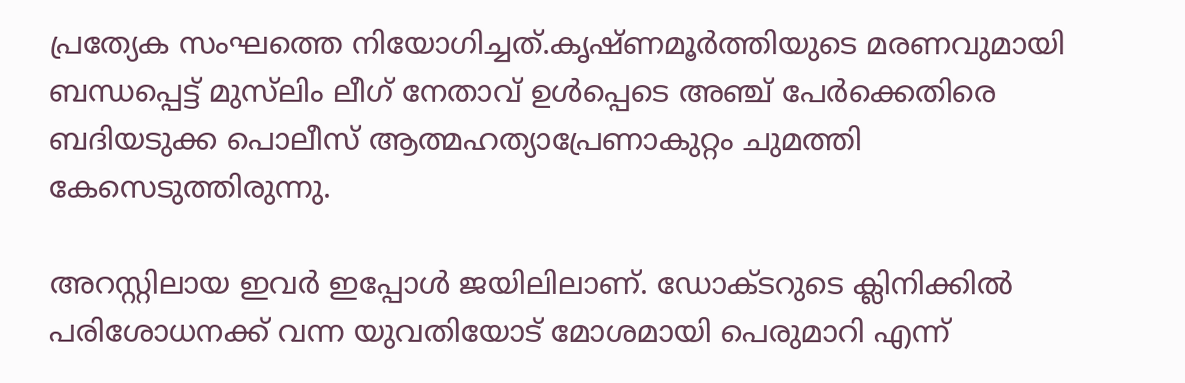പ്രത്യേക സംഘത്തെ നിയോഗിച്ചത്.കൃഷ്ണമൂര്‍ത്തിയുടെ മരണവുമായി ബന്ധപ്പെട്ട് മുസ്‌ലിം ലീഗ് നേതാവ് ഉള്‍പ്പെടെ അഞ്ച് പേര്‍ക്കെതിരെ ബദിയടുക്ക പൊലീസ് ആത്മഹത്യാപ്രേണാകുറ്റം ചുമത്തി കേസെടുത്തിരുന്നു.

അറസ്റ്റിലായ ഇവര്‍ ഇപ്പോള്‍ ജയിലിലാണ്. ഡോക്ടറുടെ ക്ലിനിക്കില്‍ പരിശോധനക്ക് വന്ന യുവതിയോട് മോശമായി പെരുമാറി എന്ന്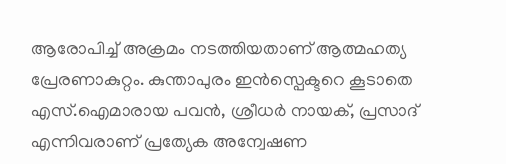ആരോപിച്ച്‌ അക്രമം നടത്തിയതാണ് ആത്മഹത്യ പ്രേരണാകുറ്റം. കുന്താപുരം ഇന്‍സ്പെക്ടറെ കൂടാതെ എസ്.ഐമാരായ പവന്‍, ശ്രീധര്‍ നായക്, പ്രസാദ് എന്നിവരാണ് പ്രത്യേക അന്വേഷണ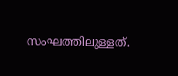സംഘത്തിലുള്ളത്.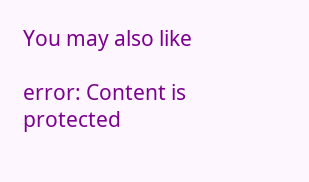You may also like

error: Content is protected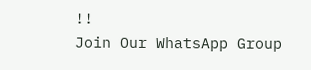!!
Join Our WhatsApp Group